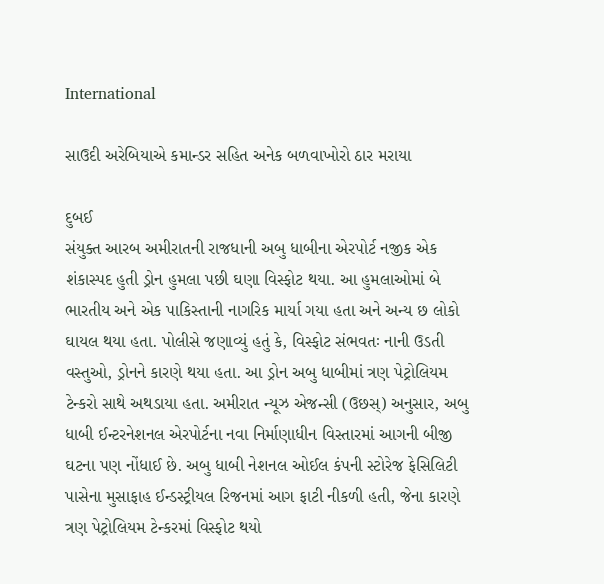International

સાઉદી અરેબિયાએ કમાન્ડર સહિત અનેક બળવાખોરો ઠાર મરાયા

દુબઈ
સંયુક્ત આરબ અમીરાતની રાજધાની અબુ ધાબીના એરપોર્ટ નજીક એક શંકાસ્પદ હુતી ડ્રોન હુમલા પછી ઘણા વિસ્ફોટ થયા. આ હુમલાઓમાં બે ભારતીય અને એક પાકિસ્તાની નાગરિક માર્યા ગયા હતા અને અન્ય છ લોકો ઘાયલ થયા હતા. પોલીસે જણાવ્યું હતું કે, વિસ્ફોટ સંભવતઃ નાની ઉડતી વસ્તુઓ, ડ્રોનને કારણે થયા હતા. આ ડ્રોન અબુ ધાબીમાં ત્રણ પેટ્રોલિયમ ટેન્કરો સાથે અથડાયા હતા. અમીરાત ન્યૂઝ એજન્સી (ઉછસ્) અનુસાર, અબુ ધાબી ઈન્ટરનેશનલ એરપોર્ટના નવા નિર્માણાધીન વિસ્તારમાં આગની બીજી ઘટના પણ નોંધાઈ છે. અબુ ધાબી નેશનલ ઓઈલ કંપની સ્ટોરેજ ફેસિલિટી પાસેના મુસાફાહ ઈન્ડસ્ટ્રીયલ રિજનમાં આગ ફાટી નીકળી હતી, જેના કારણે ત્રણ પેટ્રોલિયમ ટેન્કરમાં વિસ્ફોટ થયો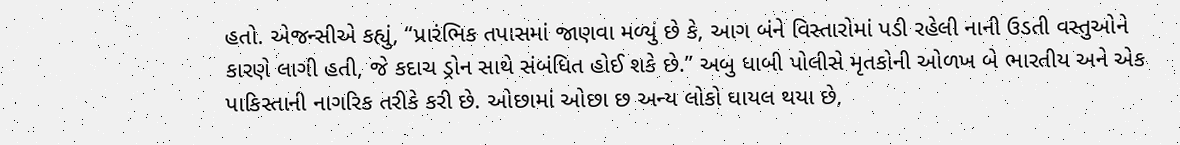હતો. એજન્સીએ કહ્યું, “પ્રારંભિક તપાસમાં જાણવા મળ્યું છે કે, આગ બંને વિસ્તારોમાં પડી રહેલી નાની ઉડતી વસ્તુઓને કારણે લાગી હતી, જે કદાચ ડ્રોન સાથે સંબંધિત હોઈ શકે છે.” અબુ ધાબી પોલીસે મૃતકોની ઓળખ બે ભારતીય અને એક પાકિસ્તાની નાગરિક તરીકે કરી છે. ઓછામાં ઓછા છ અન્ય લોકો ઘાયલ થયા છે,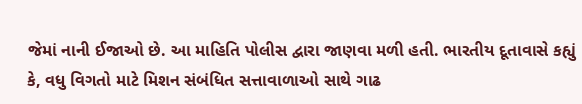જેમાં નાની ઈજાઓ છે. આ માહિતિ પોલીસ દ્વારા જાણવા મળી હતી. ભારતીય દૂતાવાસે કહ્યું કે, વધુ વિગતો માટે મિશન સંબંધિત સત્તાવાળાઓ સાથે ગાઢ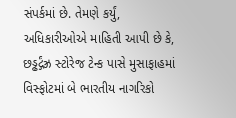સંપર્કમાં છે. તેમણે કર્યું, અધિકારીઓએ માહિતી આપી છે કે, છડ્ઢર્દ્ગંઝ્ર સ્ટોરેજ ટેન્ક પાસે મુસાફાહમાં વિસ્ફોટમાં બે ભારતીય નાગરિકો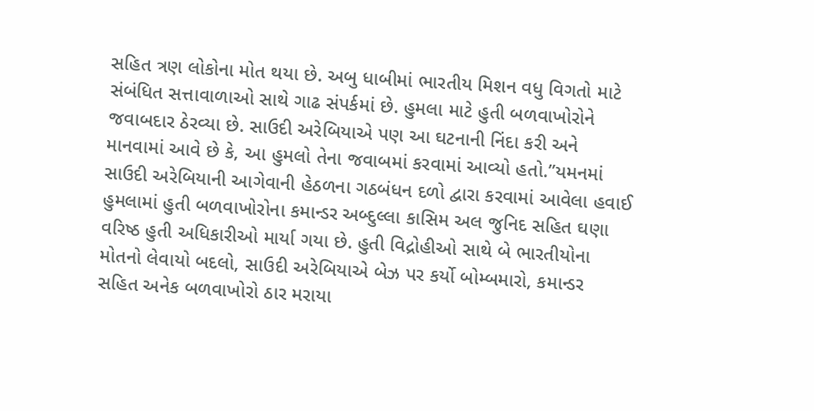સહિત ત્રણ લોકોના મોત થયા છે. અબુ ધાબીમાં ભારતીય મિશન વધુ વિગતો માટે સંબંધિત સત્તાવાળાઓ સાથે ગાઢ સંપર્કમાં છે. હુમલા માટે હુતી બળવાખોરોને જવાબદાર ઠેરવ્યા છે. સાઉદી અરેબિયાએ પણ આ ઘટનાની નિંદા કરી અને માનવામાં આવે છે કે, આ હુમલો તેના જવાબમાં કરવામાં આવ્યો હતો.”યમનમાં સાઉદી અરેબિયાની આગેવાની હેઠળના ગઠબંધન દળો દ્વારા કરવામાં આવેલા હવાઈ હુમલામાં હુતી બળવાખોરોના કમાન્ડર અબ્દુલ્લા કાસિમ અલ જુનિદ સહિત ઘણા વરિષ્ઠ હુતી અધિકારીઓ માર્યા ગયા છે. હુતી વિદ્રોહીઓ સાથે બે ભારતીયોના મોતનો લેવાયો બદલો, સાઉદી અરેબિયાએ બેઝ પર કર્યો બોમ્બમારો, કમાન્ડર સહિત અનેક બળવાખોરો ઠાર મરાયા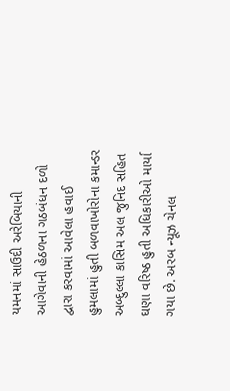યમનમાં સાઉદી અરેબિયાની આગેવાની હેઠળના ગઠબંધન દળો દ્વારા કરવામાં આવેલા હવાઈ હુમલામાં હુતી બળવાખોરોના કમાન્ડર અબ્દુલ્લા કાસિમ અલ જુનિદ સહિત ઘણા વરિષ્ઠ હુતી અધિકારીઓ માર્યા ગયા છે. અરબ ન્યૂઝ ચેનલ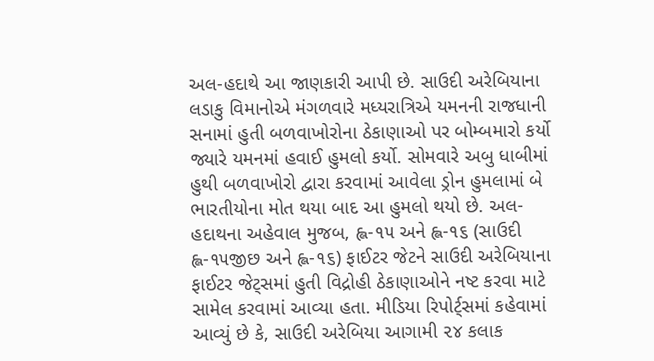અલ-હદાથે આ જાણકારી આપી છે. સાઉદી અરેબિયાના લડાકુ વિમાનોએ મંગળવારે મધ્યરાત્રિએ યમનની રાજધાની સનામાં હુતી બળવાખોરોના ઠેકાણાઓ પર બોમ્બમારો કર્યો જ્યારે યમનમાં હવાઈ હુમલો કર્યો. સોમવારે અબુ ધાબીમાં હુથી બળવાખોરો દ્વારા કરવામાં આવેલા ડ્રોન હુમલામાં બે ભારતીયોના મોત થયા બાદ આ હુમલો થયો છે. અલ-હદાથના અહેવાલ મુજબ, હ્લ-૧૫ અને હ્લ-૧૬ (સાઉદી હ્લ-૧૫જીછ અને હ્લ-૧૬) ફાઈટર જેટને સાઉદી અરેબિયાના ફાઈટર જેટ્‌સમાં હુતી વિદ્રોહી ઠેકાણાઓને નષ્ટ કરવા માટે સામેલ કરવામાં આવ્યા હતા. મીડિયા રિપોર્ટ્‌સમાં કહેવામાં આવ્યું છે કે, સાઉદી અરેબિયા આગામી ૨૪ કલાક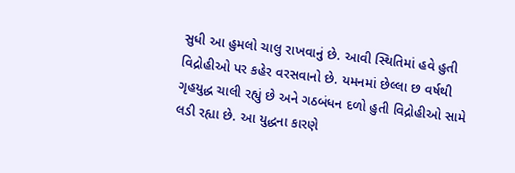સુધી આ હુમલો ચાલુ રાખવાનું છે. આવી સ્થિતિમાં હવે હુતી વિદ્રોહીઓ પર કહેર વરસવાનો છે. યમનમાં છેલ્લા છ વર્ષથી ગૃહયુદ્ધ ચાલી રહ્યું છે અને ગઠબંધન દળો હુતી વિદ્રોહીઓ સામે લડી રહ્યા છે. આ યુદ્ધના કારણે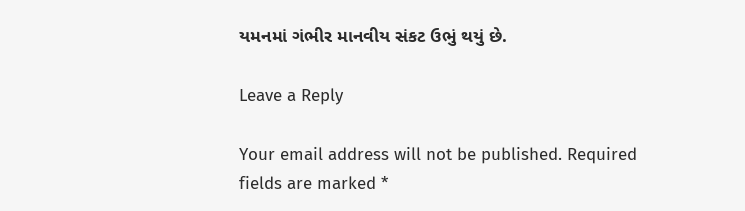યમનમાં ગંભીર માનવીય સંકટ ઉભું થયું છે.

Leave a Reply

Your email address will not be published. Required fields are marked *